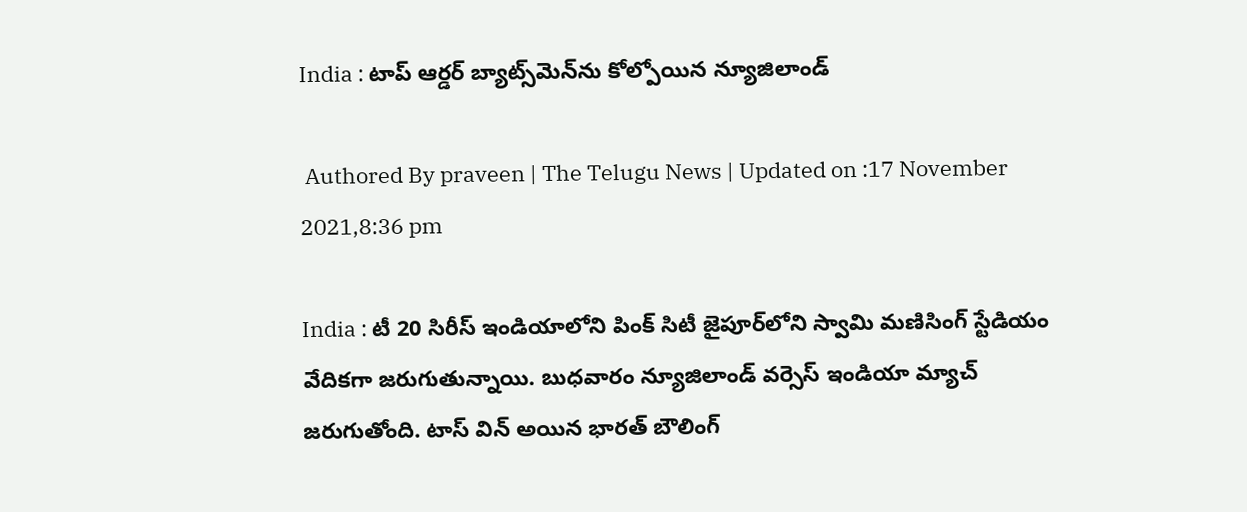India : టాప్ ఆర్డర్ బ్యాట్స్‌మెన్‌ను కోల్పోయిన న్యూజిలాండ్

 Authored By praveen | The Telugu News | Updated on :17 November 2021,8:36 pm

India : టీ 20 సిరీస్ ఇండియాలోని పింక్ సిటీ జైపూర్‌లోని స్వామి మణి‌సింగ్ స్టేడియం వేదికగా జరుగుతున్నాయి. బుధవారం న్యూజిలాండ్ వర్సెస్ ఇండియా మ్యాచ్ జరుగుతోంది. టాస్ విన్ అయిన భారత్ బౌలింగ్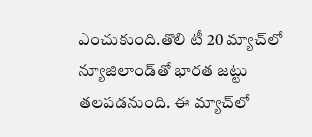ఎంచుకుంది.తొలి టీ 20 మ్యాచ్‌లో న్యూజిలాండ్‌తో భారత జట్టు తలపడనుంది. ఈ మ్యాచ్‌లో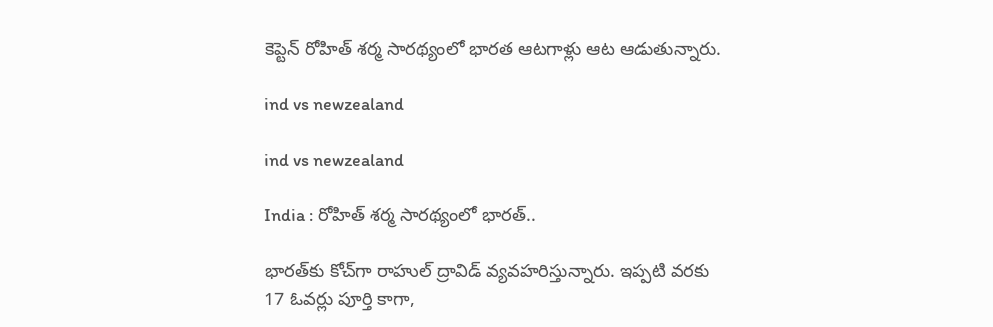కెప్టెన్ రోహిత్ శర్మ సారథ్యంలో భారత ఆటగాళ్లు ఆట ఆడుతున్నారు.

ind vs newzealand

ind vs newzealand

India : రోహిత్ శర్మ సారథ్యంలో భారత్..

భారత్‌కు కోచ్‌గా రాహుల్ ద్రావిడ్ వ్యవహరిస్తున్నారు. ఇప్పటి వరకు 17 ఓవర్లు పూర్తి కాగా,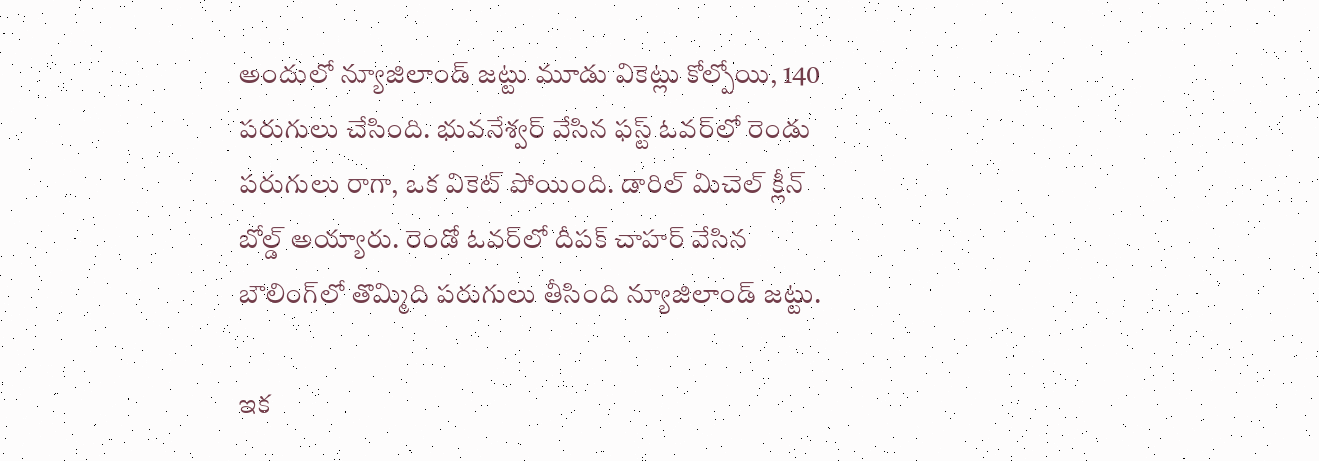అందులో న్యూజిలాండ్ జట్టు మూడు వికెట్లు కోల్పోయి, 140 పరుగులు చేసింది. భువనేశ్వర్ వేసిన ఫస్ట్ ఓవర్‌లో రెండు పరుగులు రాగా, ఒక వికెట్ పోయింది. డారిల్ మిచెల్ క్లీన్ బోల్డ్ అయ్యారు. రెండో ఓవర్‌లో దీపక్ చాహర్ వేసిన బౌలింగ్‌లో తొమ్మిది పరుగులు తీసింది న్యూజిలాండ్ జట్టు.

ఇక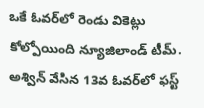ఒకే ఓవర్‌లో రెండు వికెట్లు కోల్పోయింది న్యూజిలాండ్ టీమ్. అశ్విన్ వేసిన 13వ ఓవర్‌లో ఫస్ట్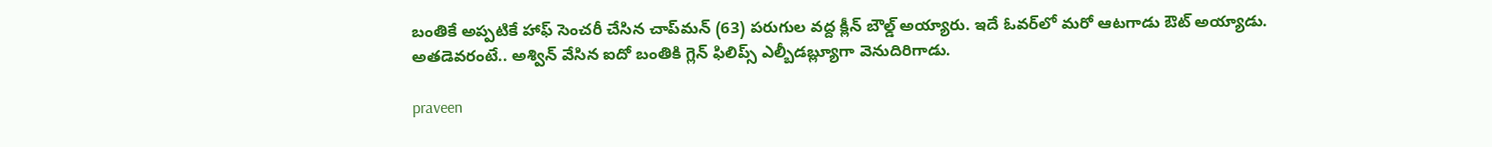బంతికే అప్పటికే హాఫ్ సెంచరీ చేసిన చాప్‌మన్ (63) పరుగుల వద్ద క్లీన్ బౌల్డ్ అయ్యారు. ఇదే ఓవర్‌లో మరో ఆటగాడు ఔట్ అయ్యాడు. అతడెవరంటే.. అశ్విన్ వేసిన ఐదో బంతికి గ్లెన్ ఫిలిప్స్ ఎల్బీ‌డబ్ల్యూగా వెనుదిరిగాడు.

praveen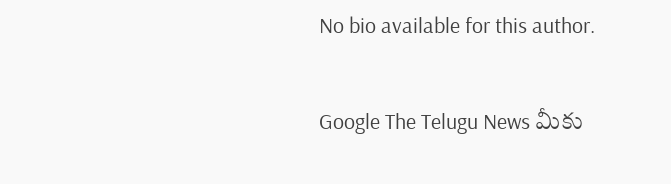No bio available for this author.

Google The Telugu News మీకు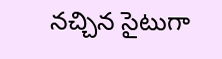నచ్చిన సైటుగా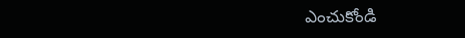ఎంచుకోండి